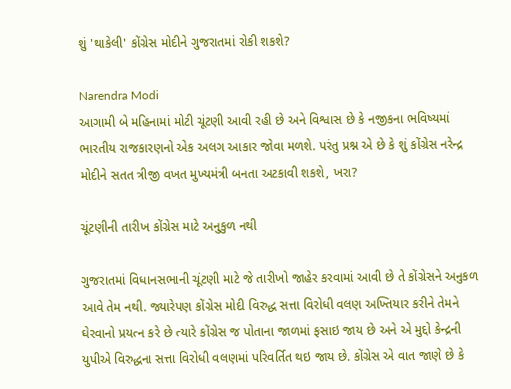શું 'થાકેલી' કોંગ્રેસ મોદીને ગુજરાતમાં રોકી શકશે?

Narendra Modi
આગામી બે મહિનામાં મોટી ચૂંટણી આવી રહી છે અને વિશ્વાસ છે કે નજીકના ભવિષ્યમાં ભારતીય રાજકારણનો એક અલગ આકાર જોવા મળશે. પરંતુ પ્રશ્ન એ છે કે શું કોંગ્રેસ નરેન્દ્ર મોદીને સતત ત્રીજી વખત મુખ્યમંત્રી બનતા અટકાવી શકશે, ખરા?

ચૂંટણીની તારીખ કોંગ્રેસ માટે અનુકુળ નથી

ગુજરાતમાં વિધાનસભાની ચૂંટણી માટે જે તારીખો જાહેર કરવામાં આવી છે તે કોંગ્રેસને અનુકળ આવે તેમ નથી. જ્યારેપણ કોંગ્રેસ મોદી વિરુદ્ધ સત્તા વિરોધી વલણ અખ્તિયાર કરીને તેમને ઘેરવાનો પ્રયત્ન કરે છે ત્યારે કોંગ્રેસ જ પોતાના જાળમાં ફસાઇ જાય છે અને એ મુદ્દો કેન્દ્રની યુપીએ વિરુદ્ધના સત્તા વિરોધી વલણમાં પરિવર્તિત થઇ જાય છે. કોંગ્રેસ એ વાત જાણે છે કે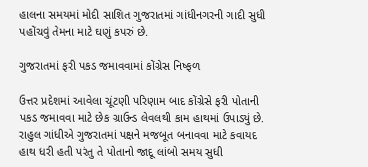હાલના સમયમાં મોદી સાશિત ગુજરાતમાં ગાંધીનગરની ગાદી સુધી પહોંચવું તેમના માટે ઘણું કપરું છે.

ગુજરાતમાં ફરી પકડ જમાવવામાં કોંગ્રેસ નિષ્ફળ

ઉત્તર પ્રદેશમાં આવેલા ચૂંટણી પરિણામ બાદ કોંગ્રેસે ફરી પોતાની પકડ જમાવવા માટે છેક ગ્રાઉન્ડ લેવલથી કામ હાથમાં ઉપાડ્યું છે. રાહુલ ગાંધીએ ગુજરાતમાં પક્ષને મજબૂત બનાવવા માટે કવાયદ હાથ ધરી હતી પરંતુ તે પોતાનો જાદૂ લાંબો સમય સુધી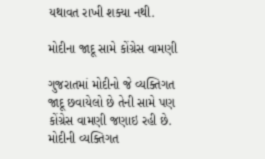યથાવત રાખી શક્યા નથી.

મોદીના જાદૂ સામે કોંગ્રેસ વામણી

ગુજરાતમાં મોદીનો જે વ્યક્તિગત જાદૂ છવાયેલો છે તેની સામે પણ કોંગ્રેસ વામણી જણાઇ રહી છે. મોદીની વ્યક્તિગત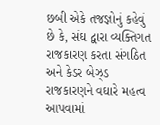છબી એકે તજજ્ઞોનું કહેવું છે કે, સંઘ દ્વારા વ્યક્તિગત રાજકારણ કરતા સંગઠિત અને કેડર બેઝ્ડ રાજકારણને વઘારે મહત્વ આપવામાં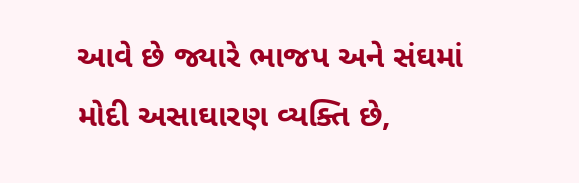આવે છે જ્યારે ભાજપ અને સંઘમાં મોદી અસાઘારણ વ્યક્તિ છે,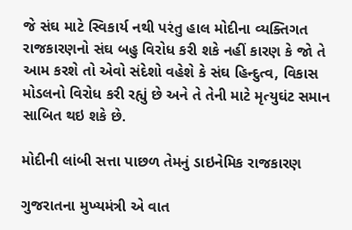જે સંઘ માટે સ્વિકાર્ય નથી પરંતુ હાલ મોદીના વ્યક્તિગત રાજકારણનો સંઘ બહુ વિરોધ કરી શકે નહીં કારણ કે જો તે આમ કરશે તો એવો સંદેશો વહેશે કે સંઘ હિન્દુત્વ, વિકાસ મોડલનો વિરોધ કરી રહ્યું છે અને તે તેની માટે મૃત્યુઘંટ સમાન સાબિત થઇ શકે છે.

મોદીની લાંબી સત્તા પાછળ તેમનું ડાઇનેમિક રાજકારણ

ગુજરાતના મુખ્યમંત્રી એ વાત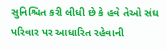સુનિશ્ચિત કરી લીધી છે કે હવે તેઓ સંઘ પરિવાર પર આધારિત રહેવાની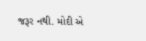જરૂર નથી. મોદી એ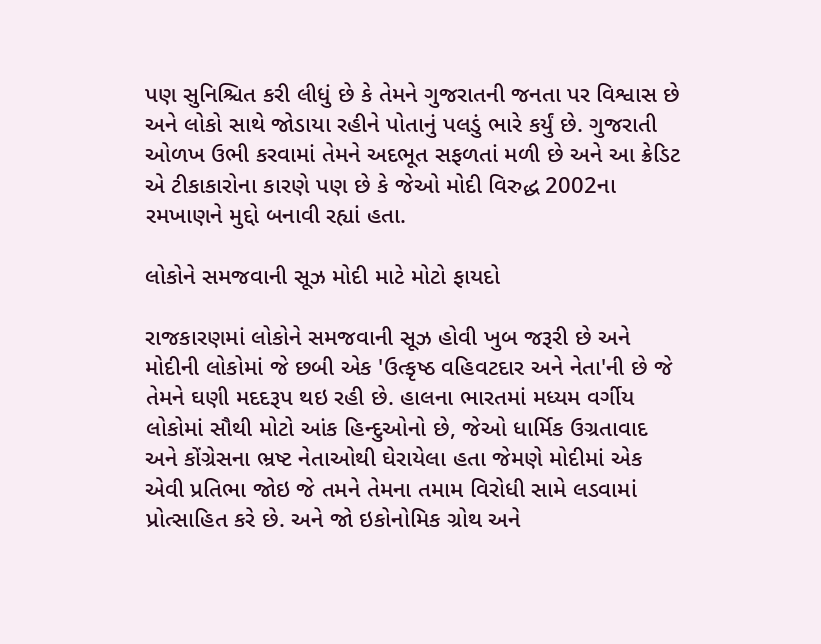પણ સુનિશ્ચિત કરી લીધું છે કે તેમને ગુજરાતની જનતા પર વિશ્વાસ છે અને લોકો સાથે જોડાયા રહીને પોતાનું પલડું ભારે કર્યું છે. ગુજરાતી ઓળખ ઉભી કરવામાં તેમને અદભૂત સફળતાં મળી છે અને આ ક્રેડિટ એ ટીકાકારોના કારણે પણ છે કે જેઓ મોદી વિરુદ્ધ 2002ના રમખાણને મુદ્દો બનાવી રહ્યાં હતા.

લોકોને સમજવાની સૂઝ મોદી માટે મોટો ફાયદો

રાજકારણમાં લોકોને સમજવાની સૂઝ હોવી ખુબ જરૂરી છે અને મોદીની લોકોમાં જે છબી એક 'ઉત્કૃષ્ઠ વહિવટદાર અને નેતા'ની છે જે તેમને ઘણી મદદરૂપ થઇ રહી છે. હાલના ભારતમાં મધ્યમ વર્ગીય લોકોમાં સૌથી મોટો આંક હિન્દુઓનો છે, જેઓ ધાર્મિક ઉગ્રતાવાદ અને કોંગ્રેસના ભ્રષ્ટ નેતાઓથી ઘેરાયેલા હતા જેમણે મોદીમાં એક એવી પ્રતિભા જોઇ જે તમને તેમના તમામ વિરોધી સામે લડવામાં પ્રોત્સાહિત કરે છે. અને જો ઇકોનોમિક ગ્રોથ અને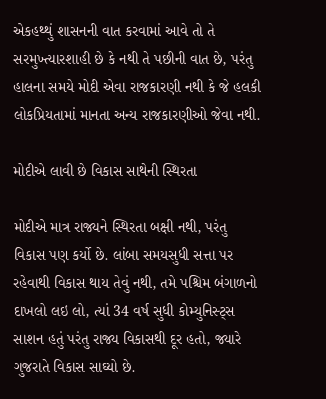એકહથ્થું શાસનની વાત કરવામાં આવે તો તે સરમુખ્ત્યારશાહી છે કે નથી તે પછીની વાત છે, પરંતુ હાલના સમયે મોદી એવા રાજકારણી નથી કે જે હલકી લોકપ્રિયતામાં માનતા અન્ય રાજકારણીઓ જેવા નથી.

મોદીએ લાવી છે વિકાસ સાથેની સ્થિરતા

મોદીએ માત્ર રાજ્યને સ્થિરતા બક્ષી નથી, પરંતુ વિકાસ પણ કર્યો છે. લાંબા સમયસુધી સત્તા પર રહેવાથી વિકાસ થાય તેવું નથી, તમે પશ્ચિમ બંગાળનો દાખલો લઇ લો, ત્યાં 34 વર્ષ સુધી કોમ્યુનિસ્ટ્સ સાશન હતું પરંતુ રાજ્ય વિકાસથી દૂર હતો, જ્યારે ગુજરાતે વિકાસ સાઘ્યો છે.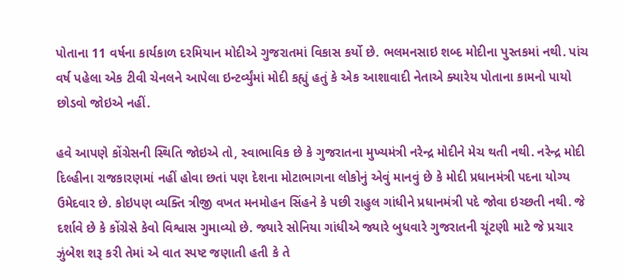પોતાના 11 વર્ષના કાર્યકાળ દરમિયાન મોદીએ ગુજરાતમાં વિકાસ કર્યો છે. ભલમનસાઇ શબ્દ મોદીના પુસ્તકમાં નથી. પાંચ વર્ષ પહેલા એક ટીવી ચેનલને આપેલા ઇન્ટર્વ્યુંમાં મોદી કહ્યું હતું કે એક આશાવાદી નેતાએ ક્યારેય પોતાના કામનો પાયો છોડવો જોઇએ નહીં.

હવે આપણે કોંગ્રેસની સ્થિતિ જોઇએ તો, સ્વાભાવિક છે કે ગુજરાતના મુખ્યમંત્રી નરેન્દ્ર મોદીને મેચ થતી નથી. નરેન્દ્ર મોદી દિલ્હીના રાજકારણમાં નહીં હોવા છતાં પણ દેશના મોટાભાગના લોકોનું એવું માનવું છે કે મોદી પ્રધાનમંત્રી પદના યોગ્ય ઉમેદવાર છે. કોઇપણ વ્યક્તિ ત્રીજી વખત મનમોહન સિંહને કે પછી રાહુલ ગાંધીને પ્રધાનમંત્રી પદે જોવા ઇચ્છતી નથી. જે દર્શાવે છે કે કોંગ્રેસે કેવો વિશ્વાસ ગુમાવ્યો છે. જ્યારે સોનિયા ગાંધીએ જ્યારે બુધવારે ગુજરાતની ચૂંટણી માટે જે પ્રચાર ઝુંબેશ શરૂ કરી તેમાં એ વાત સ્પષ્ટ જણાતી હતી કે તે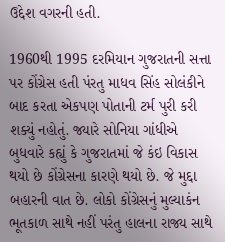ઉદ્દેશ વગરની હતી.

1960થી 1995 દરમિયાન ગુજરાતની સત્તા પર કોંગ્રેસ હતી પંરતુ માધવ સિંહ સોલંકીને બાદ કરતા એકપણ પોતાની ટર્મ પુરી કરી શક્યું નહોતું. જ્યારે સોનિયા ગાંધીએ બુધવારે કહ્યું કે ગુજરાતમાં જે કંઇ વિકાસ થયો છે કોંગ્રેસના કારણે થયો છે. જે મુદ્દા બહારની વાત છે. લોકો કોંગ્રેસનું મુલ્યાકંન ભૂતકાળ સાથે નહીં પરંતુ હાલના રાજ્ય સાથે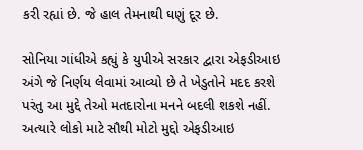કરી રહ્યાં છે. જે હાલ તેમનાથી ઘણું દૂર છે.

સોનિયા ગાંધીએ કહ્યું કે યુપીએ સરકાર દ્વારા એફડીઆઇ અંગે જે નિર્ણય લેવામાં આવ્યો છે તે ખેડુતોને મદદ કરશે પરંતુ આ મુદ્દે તેઓ મતદારોના મનને બદલી શકશે નહીં. અત્યારે લોકો માટે સૌથી મોટો મુદ્દો એફડીઆઇ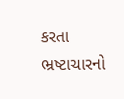કરતા ભ્રષ્ટાચારનો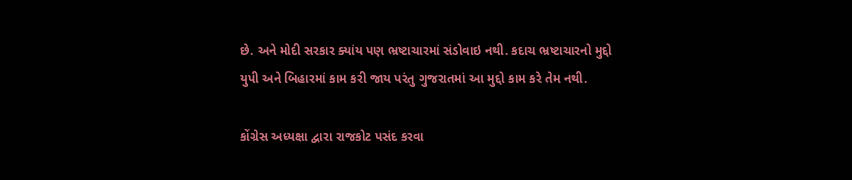છે. અને મોદી સરકાર ક્યાંય પણ ભ્રષ્ટાચારમાં સંડોવાઇ નથી. કદાચ ભ્રષ્ટાચારનો મુદ્દો યુપી અને બિહારમાં કામ કરી જાય પરંતુ ગુજરાતમાં આ મુદ્દો કામ કરે તેમ નથી.

કોંગ્રેસ અધ્યક્ષા દ્વારા રાજકોટ પસંદ કરવા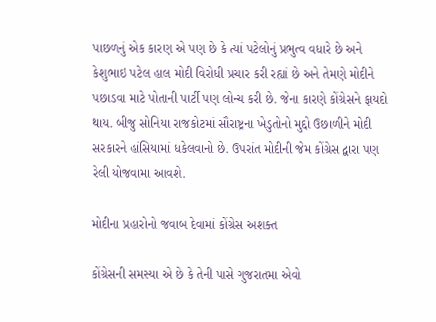પાછળનું એક કારણ એ પણ છે કે ત્યાં પટેલોનું પ્રભુત્વ વધારે છે અને કેશુભાઇ પટેલ હાલ મોદી વિરોધી પ્રચાર કરી રહ્યાં છે અને તેમણે મોદીને પછાડવા માટે પોતાની પાર્ટી પણ લોન્ચ કરી છે. જેના કારણે કોંગ્રેસને ફાયદો થાય. બીજુ સોનિયા રાજકોટમાં સૌરાષ્ટ્રના ખેડુતોનો મુદ્દો ઉછાળીને મોદી સરકારને હાંસિયામાં ધકેલવાનો છે. ઉપરાંત મોદીની જેમ કોંગ્રેસ દ્વારા પણ રેલી યોજવામા આવશે.

મોદીના પ્રહારોનો જવાબ દેવામાં કોંગ્રેસ અશક્ત

કોંગ્રેસની સમસ્યા એ છે કે તેની પાસે ગુજરાતમા એવો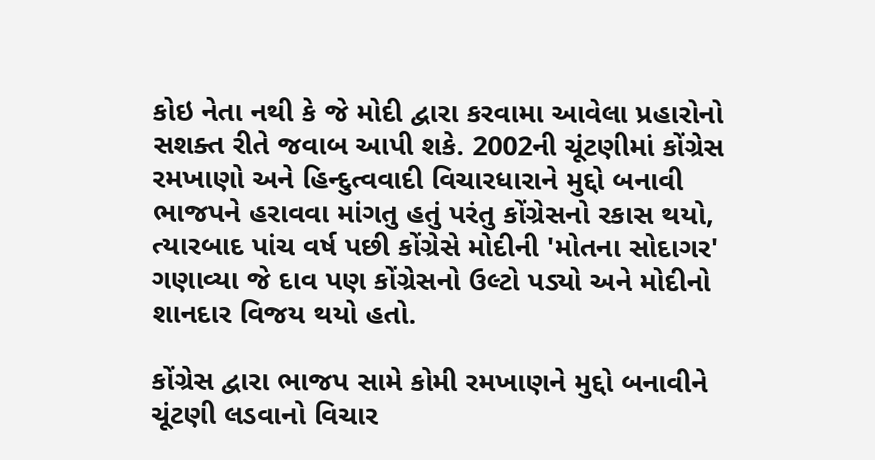કોઇ નેતા નથી કે જે મોદી દ્વારા કરવામા આવેલા પ્રહારોનો સશક્ત રીતે જવાબ આપી શકે. 2002ની ચૂંટણીમાં કોંગ્રેસ રમખાણો અને હિન્દુત્વવાદી વિચારધારાને મુદ્દો બનાવી ભાજપને હરાવવા માંગતુ હતું પરંતુ કોંગ્રેસનો રકાસ થયો, ત્યારબાદ પાંચ વર્ષ પછી કોંગ્રેસે મોદીની 'મોતના સોદાગર' ગણાવ્યા જે દાવ પણ કોંગ્રેસનો ઉલ્ટો પડ્યો અને મોદીનો શાનદાર વિજય થયો હતો.

કોંગ્રેસ દ્વારા ભાજપ સામે કોમી રમખાણને મુદ્દો બનાવીને ચૂંટણી લડવાનો વિચાર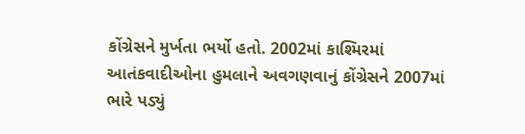કોંગ્રેસને મુર્ખતા ભર્યો હતો. 2002માં કાશ્મિરમાં આતંકવાદીઓના હુમલાને અવગણવાનું કોંગ્રેસને 2007માં ભારે પડ્યું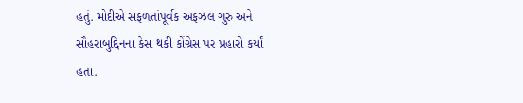હતું. મોદીએ સફળતાંપૂર્વક અફઝલ ગુરુ અને સૌહરાબુદ્દિનના કેસ થકી કોંગ્રેસ પર પ્રહારો કર્યાં હતા.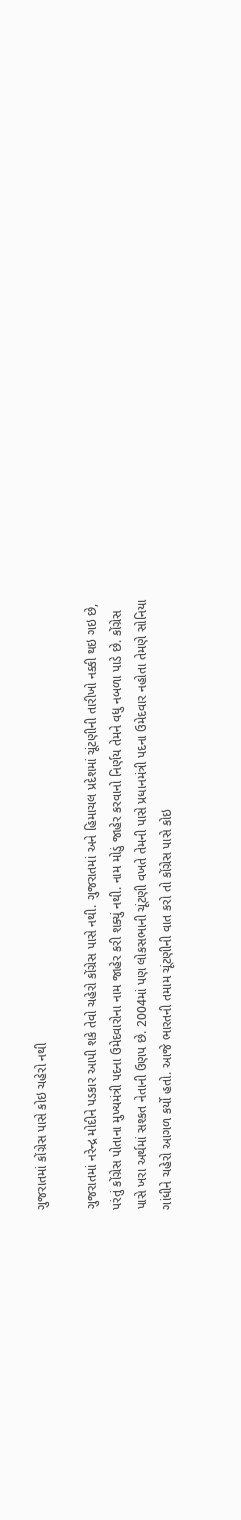ગુજરાતમાં કોંગ્રેસ પાસે કોઇ ચહેરો નથી

ગુજરાતમાં નરેન્દ્ર મોદીને પડકાર આપી શકે તેવો ચહેરો કોંગ્રેસ પાસે નથી. ગુજરાતમાં અને હિમાચલ પ્રદેશમાં ચૂંટણીની તારીખો નક્કી થઇ ગઇ છે, પરંતું કોંગ્રેસ પોતાના મુખ્યમંત્રી પદના ઉમેદવારોના નામ જાહેર કરી શક્યું નથી. નામ મોડું જાહેર કરવાનો નિર્ણય તેમને વધુ નબળા પાડે છે. કોંગ્રેસ પાસે ખરા અર્થમાં સશ્કત નેતાની ઉણપ છે. 2004માં પણ લોકસભાની ચૂંટણી વખતે તેમની પાસે પ્રધાનમંત્રી પદના ઉમેદવાર નહોતા તેમણે સોનિયા ગાંધીને ચહેરો આગળ કર્યો હતો. આજે ભારતની તમામ ચૂંટણીની વાત કરો તો કોંગ્રેસ પાસે કોઇ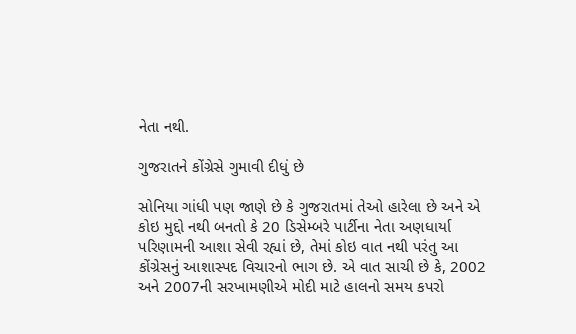નેતા નથી.

ગુજરાતને કોંગ્રેસે ગુમાવી દીધું છે

સોનિયા ગાંધી પણ જાણે છે કે ગુજરાતમાં તેઓ હારેલા છે અને એ કોઇ મુદ્દો નથી બનતો કે 20 ડિસેમ્બરે પાર્ટીના નેતા અણધાર્યા પરિણામની આશા સેવી રહ્યાં છે, તેમાં કોઇ વાત નથી પરંતુ આ કોંગ્રેસનું આશાસ્પદ વિચારનો ભાગ છે. એ વાત સાચી છે કે, 2002 અને 2007ની સરખામણીએ મોદી માટે હાલનો સમય કપરો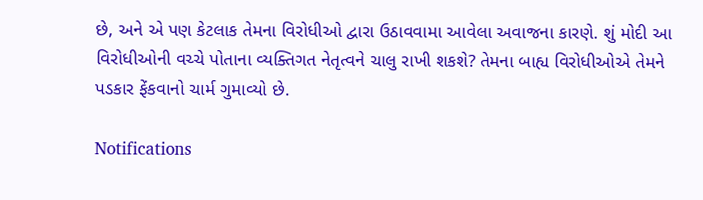છે, અને એ પણ કેટલાક તેમના વિરોધીઓ દ્વારા ઉઠાવવામા આવેલા અવાજના કારણે. શું મોદી આ વિરોધીઓની વચ્ચે પોતાના વ્યક્તિગત નેતૃત્વને ચાલુ રાખી શકશે? તેમના બાહ્ય વિરોધીઓએ તેમને પડકાર ફેંકવાનો ચાર્મ ગુમાવ્યો છે.

Notifications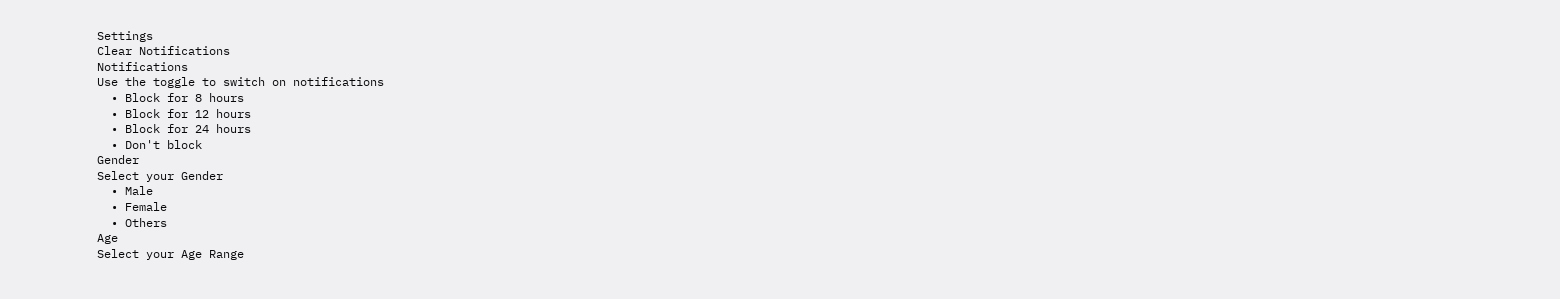Settings
Clear Notifications
Notifications
Use the toggle to switch on notifications
  • Block for 8 hours
  • Block for 12 hours
  • Block for 24 hours
  • Don't block
Gender
Select your Gender
  • Male
  • Female
  • Others
Age
Select your Age Range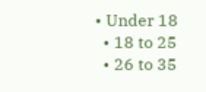• Under 18
  • 18 to 25
  • 26 to 35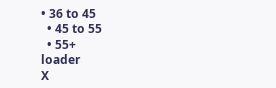• 36 to 45
  • 45 to 55
  • 55+
loader
X